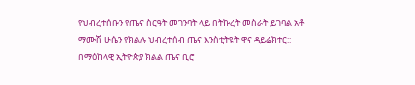የህብረተሰቡን የጤና ስርዓት መገንባት ላይ በትኩረት መስራት ይገባል አቶ ማሙሽ ሁሴን የክልሉ ህብረተሰብ ጤና እንስቲትዩት ዋና ዳይሬክተር::
በማዕከላዊ ኢትዮጵያ ክልል ጤና ቢሮ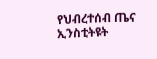የህብረተሰብ ጤና ኢንስቲትዩት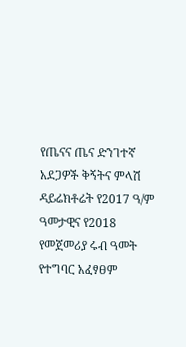የጤናና ጤና ድንገተኛ አደጋዎች ቅኝትና ምላሽ ዳይሬክቶሬት የ2017 ዓ/ም ዓመታዊና የ2018 የመጀመሪያ ሩብ ዓመት የተግባር አፈፃፀም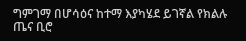ግምገማ በሆሳዕና ከተማ እያካሄደ ይገኛል የክልሉ ጤና ቢሮ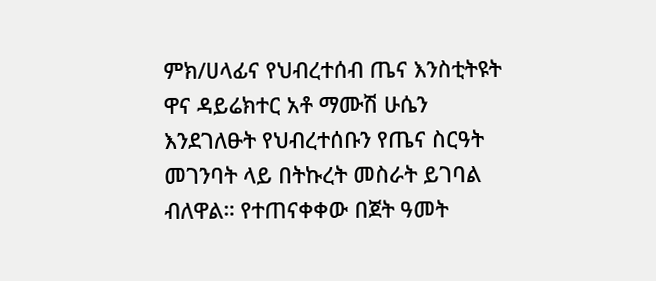ምክ/ሀላፊና የህብረተሰብ ጤና እንስቲትዩት ዋና ዳይሬክተር አቶ ማሙሽ ሁሴን እንደገለፁት የህብረተሰቡን የጤና ስርዓት መገንባት ላይ በትኩረት መስራት ይገባል ብለዋል። የተጠናቀቀው በጀት ዓመት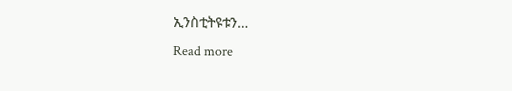ኢንስቲትዩቱን…
Read more